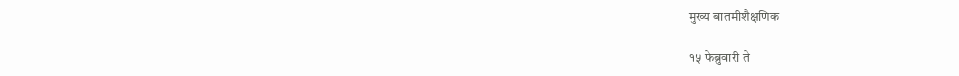मुख्य बातमीशैक्षणिक

१५ फेब्रुवारी ते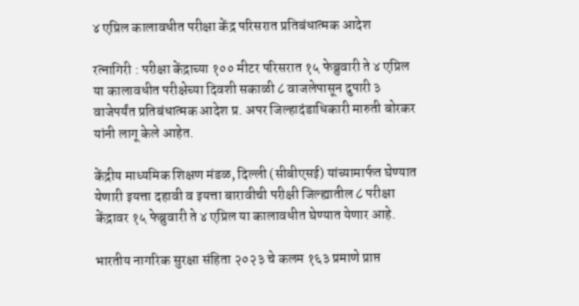४ एप्रिल कालावधीत परीक्षा केंद्र परिसरात प्रतिबंधात्मक आदेश

रत्नागिरी : परीक्षा केंद्राच्या १०० मीटर परिसरात १५ फेब्रुवारी ते ४ एप्रिल या कालावधीत परीक्षेच्या दिवशी सकाळी ८ वाजलेपासून दुपारी ३ वाजेपर्यंत प्रतिबंधात्मक आदेश प्र. अपर जिल्हादंडाधिकारी मारुती बोरकर यांनी लागू केले आहेत.

केंद्रीय माध्यमिक शिक्षण मंडळ, दिल्ली (सीबीएसई) यांच्यामार्फत घेण्यात येणारी इयत्ता दहावी व इयत्ता बारावीची परीक्षी जिल्ह्यातील ८ परीक्षा केंद्रावर १५ फेब्रुवारी ते ४ एप्रिल या कालावधीत घेण्यात येणार आहे.

भारतीय नागरिक सुरक्षा संहिता २०२३ चे कलम १६३ प्रमाणे प्राप्त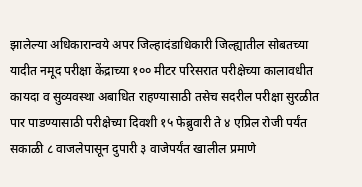झालेल्या अधिकारान्वये अपर जिल्हादंडाधिकारी जिल्ह्यातील सोबतच्या यादीत नमूद परीक्षा केंद्राच्या १०० मीटर परिसरात परीक्षेच्या कालावधीत कायदा व सुव्यवस्था अबाधित राहण्यासाठी तसेच सदरील परीक्षा सुरळीत पार पाडण्यासाठी परीक्षेच्या दिवशी १५ फेब्रुवारी ते ४ एप्रिल रोजी पर्यंत सकाळी ८ वाजलेपासून दुपारी ३ वाजेपर्यंत खालील प्रमाणे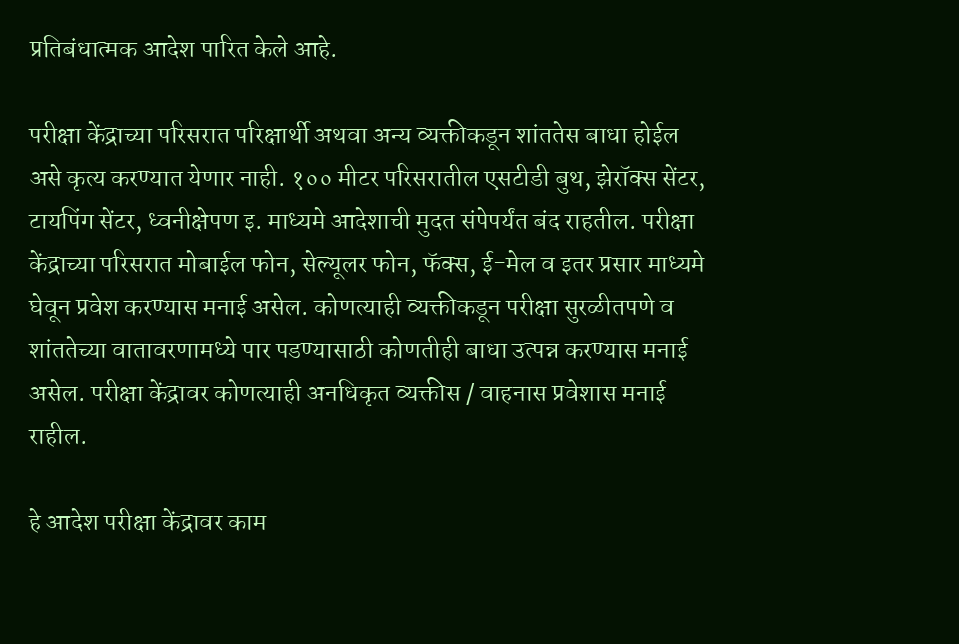प्रतिबंधात्मक आदेश पारित केले आहे.

परीक्षा केंद्राच्या परिसरात परिक्षार्थी अथवा अन्य व्यक्तीकडून शांततेस बाधा होईल असे कृत्य करण्यात येणार नाही. १०० मीटर परिसरातील एसटीडी बुथ, झेरॉक्स सेंटर, टायपिंग सेंटर, ध्वनीक्षेपण इ. माध्यमे आदेशाची मुदत संपेपर्यंत बंद राहतील. परीक्षा केंद्राच्या परिसरात मोबाईल फोन, सेल्यूलर फोन, फॅक्स, ई-मेल व इतर प्रसार माध्यमे घेवून प्रवेश करण्यास मनाई असेल. कोणत्याही व्यक्तीकडून परीक्षा सुरळीतपणे व शांततेच्या वातावरणामध्ये पार पडण्यासाठी कोणतीही बाधा उत्पन्न करण्यास मनाई असेल. परीक्षा केंद्रावर कोणत्याही अनधिकृत व्यक्तीस / वाहनास प्रवेशास मनाई राहील.

हे आदेश परीक्षा केंद्रावर काम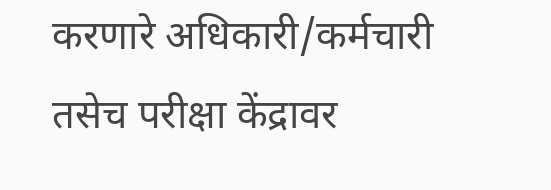करणारे अधिकारी/कर्मचारी तसेच परीक्षा केंद्रावर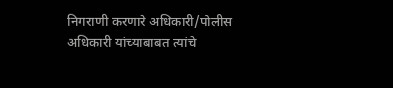निगराणी करणारे अधिकारी/पोलीस अधिकारी यांच्याबाबत त्यांचे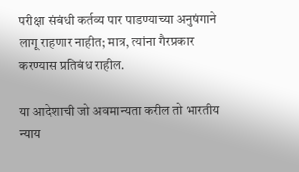परीक्षा संबंधी कर्तव्य पार पाडण्याच्या अनुषंगाने लागू राहणार नाहीत; मात्र, त्यांना गैरप्रकार करण्यास प्रतिबंध राहील.

या आदेशाची जो अवमान्यता करील तो भारतीय न्याय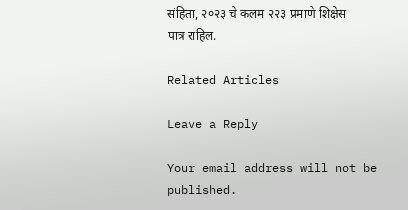संहिता, २०२३ चे कलम २२३ प्रमाणे शिक्षेस पात्र राहिल.

Related Articles

Leave a Reply

Your email address will not be published.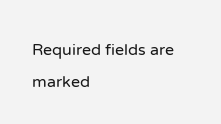Required fields are marked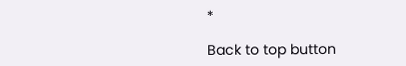*

Back to top button